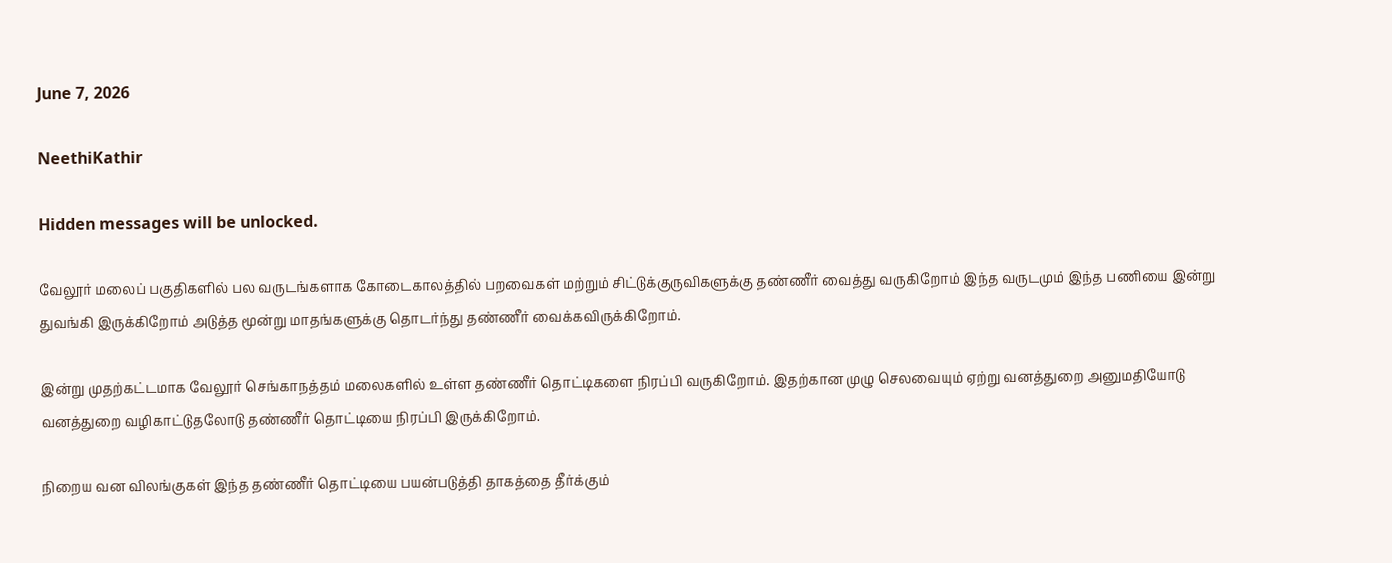June 7, 2026

NeethiKathir

Hidden messages will be unlocked.

வேலூர் மலைப் பகுதிகளில் பல வருடங்களாக கோடைகாலத்தில் பறவைகள் மற்றும் சிட்டுக்குருவிகளுக்கு தண்ணீர் வைத்து வருகிறோம் இந்த வருடமும் இந்த பணியை இன்று துவங்கி இருக்கிறோம் அடுத்த மூன்று மாதங்களுக்கு தொடர்ந்து தண்ணீர் வைக்கவிருக்கிறோம்.

இன்று முதற்கட்டமாக வேலூர் செங்காநத்தம் மலைகளில் உள்ள தண்ணீர் தொட்டிகளை நிரப்பி வருகிறோம். இதற்கான முழு செலவையும் ஏற்று வனத்துறை அனுமதியோடு வனத்துறை வழிகாட்டுதலோடு தண்ணீர் தொட்டியை நிரப்பி இருக்கிறோம்.

நிறைய வன விலங்குகள் இந்த தண்ணீர் தொட்டியை பயன்படுத்தி தாகத்தை தீர்க்கும்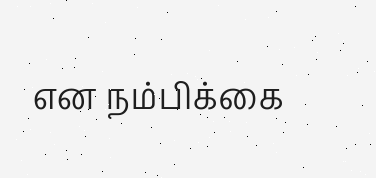என நம்பிக்கை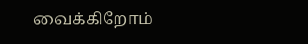வைக்கிறோம்